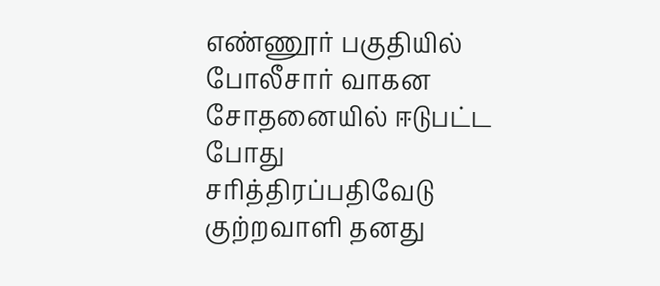எண்ணூர் பகுதியில் போலீசார் வாகன சோதனையில் ஈடுபட்ட போது சரித்திரப்பதிவேடு குற்றவாளி தனது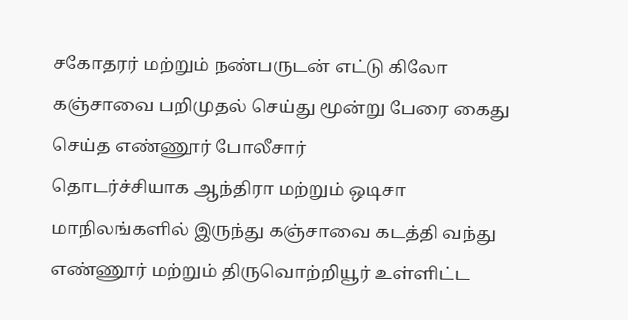சகோதரர் மற்றும் நண்பருடன் எட்டு கிலோ கஞ்சாவை பறிமுதல் செய்து மூன்று பேரை கைது செய்த எண்ணூர் போலீசார்
தொடர்ச்சியாக ஆந்திரா மற்றும் ஒடிசா மாநிலங்களில் இருந்து கஞ்சாவை கடத்தி வந்து எண்ணூர் மற்றும் திருவொற்றியூர் உள்ளிட்ட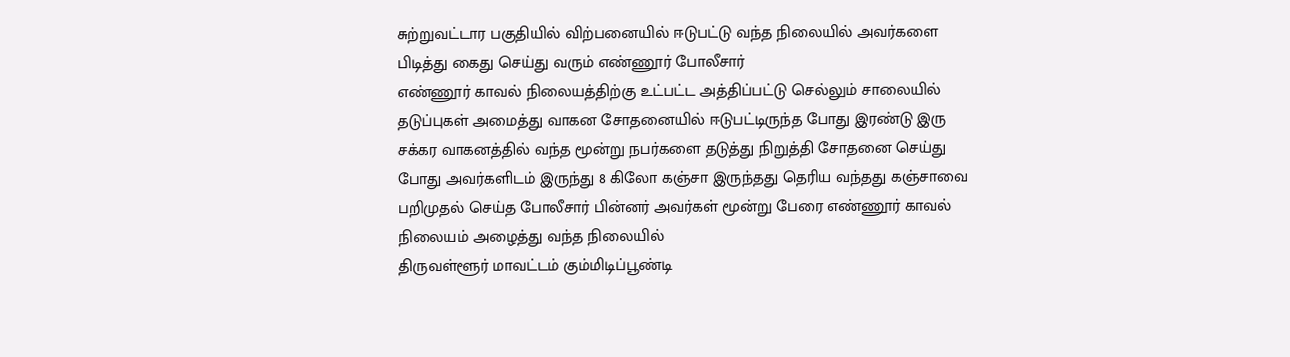சுற்றுவட்டார பகுதியில் விற்பனையில் ஈடுபட்டு வந்த நிலையில் அவர்களை பிடித்து கைது செய்து வரும் எண்ணூர் போலீசார்
எண்ணூர் காவல் நிலையத்திற்கு உட்பட்ட அத்திப்பட்டு செல்லும் சாலையில் தடுப்புகள் அமைத்து வாகன சோதனையில் ஈடுபட்டிருந்த போது இரண்டு இரு சக்கர வாகனத்தில் வந்த மூன்று நபர்களை தடுத்து நிறுத்தி சோதனை செய்து போது அவர்களிடம் இருந்து 8 கிலோ கஞ்சா இருந்தது தெரிய வந்தது கஞ்சாவை பறிமுதல் செய்த போலீசார் பின்னர் அவர்கள் மூன்று பேரை எண்ணூர் காவல் நிலையம் அழைத்து வந்த நிலையில்
திருவள்ளூர் மாவட்டம் கும்மிடிப்பூண்டி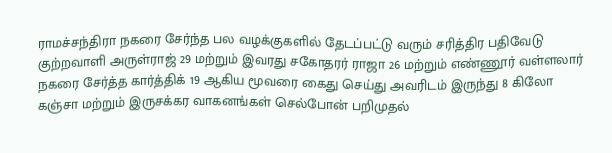ராமச்சந்திரா நகரை சேர்ந்த பல வழக்குகளில் தேடப்பட்டு வரும் சரித்திர பதிவேடு குற்றவாளி அருள்ராஜ் 29 மற்றும் இவரது சகோதரர் ராஜா 26 மற்றும் எண்ணூர் வள்ளலார் நகரை சேர்த்த கார்த்திக் 19 ஆகிய மூவரை கைது செய்து அவரிடம் இருந்து 8 கிலோ கஞ்சா மற்றும் இருசக்கர வாகனங்கள் செல்போன் பறிமுதல்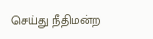செய்து நீதிமன்ற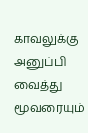காவலுக்கு அனுப்பி வைத்து மூவரையும்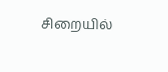சிறையில்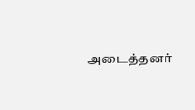அடைத்தனர்